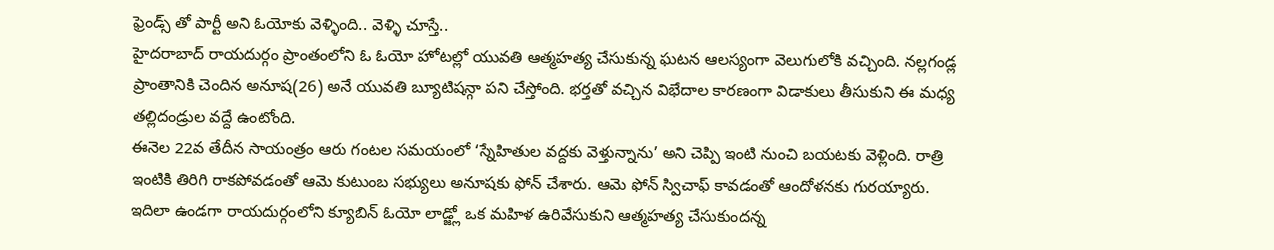ఫ్రెండ్స్ తో పార్టీ అని ఓయోకు వెళ్ళింది.. వెళ్ళి చూస్తే..
హైదరాబాద్ రాయదుర్గం ప్రాంతంలోని ఓ ఓయో హోటల్లో యువతి ఆత్మహత్య చేసుకున్న ఘటన ఆలస్యంగా వెలుగులోకి వచ్చింది. నల్లగండ్ల ప్రాంతానికి చెందిన అనూష(26) అనే యువతి బ్యూటిషన్గా పని చేస్తోంది. భర్తతో వచ్చిన విభేదాల కారణంగా విడాకులు తీసుకుని ఈ మధ్య తల్లిదండ్రుల వద్దే ఉంటోంది.
ఈనెల 22వ తేదీన సాయంత్రం ఆరు గంటల సమయంలో ‘స్నేహితుల వద్దకు వెళ్తున్నాను’ అని చెప్పి ఇంటి నుంచి బయటకు వెళ్లింది. రాత్రి ఇంటికి తిరిగి రాకపోవడంతో ఆమె కుటుంబ సభ్యులు అనూషకు ఫోన్ చేశారు. ఆమె ఫోన్ స్విచాఫ్ కావడంతో ఆందోళనకు గురయ్యారు.
ఇదిలా ఉండగా రాయదుర్గంలోని క్యూబిన్ ఓయో లాడ్జ్లో ఒక మహిళ ఉరివేసుకుని ఆత్మహత్య చేసుకుందన్న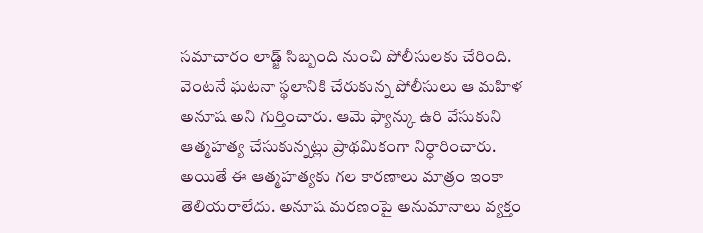సమాచారం లాడ్జ్ సిబ్బంది నుంచి పోలీసులకు చేరింది. వెంటనే ఘటనా స్థలానికి చేరుకున్న పోలీసులు ఆ మహిళ అనూష అని గుర్తించారు. ఆమె ఫ్యాన్కు ఉరి వేసుకుని ఆత్మహత్య చేసుకున్నట్లు ప్రాథమికంగా నిర్ధారించారు. అయితే ఈ ఆత్మహత్యకు గల కారణాలు మాత్రం ఇంకా తెలియరాలేదు. అనూష మరణంపై అనుమానాలు వ్యక్తం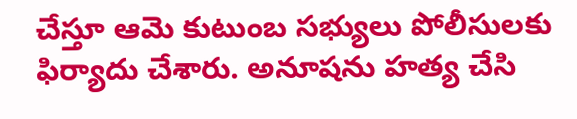చేస్తూ ఆమె కుటుంబ సభ్యులు పోలీసులకు ఫిర్యాదు చేశారు. అనూషను హత్య చేసి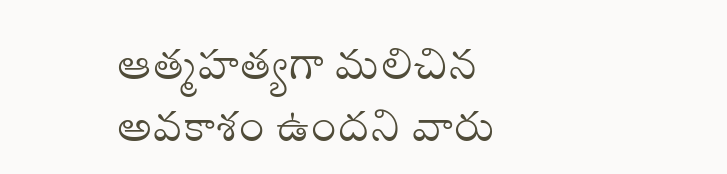ఆత్మహత్యగా మలిచిన అవకాశం ఉందని వారు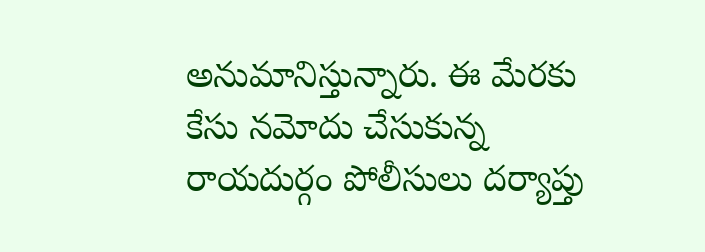అనుమానిస్తున్నారు. ఈ మేరకు కేసు నమోదు చేసుకున్న రాయదుర్గం పోలీసులు దర్యాప్తు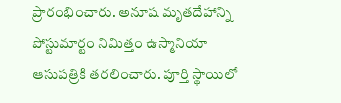ప్రారంభించారు. అనూష మృతదేహాన్ని పోస్టుమార్టం నిమిత్తం ఉస్మానియా ఆసుపత్రికి తరలించారు. పూర్తి స్థాయిలో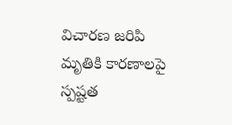విచారణ జరిపి మృతికి కారణాలపై స్పష్టత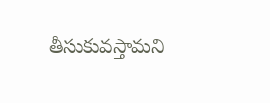తీసుకువస్తామని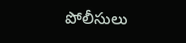పోలీసులు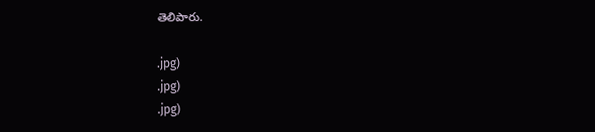తెలిపారు.

.jpg)
.jpg)
.jpg)